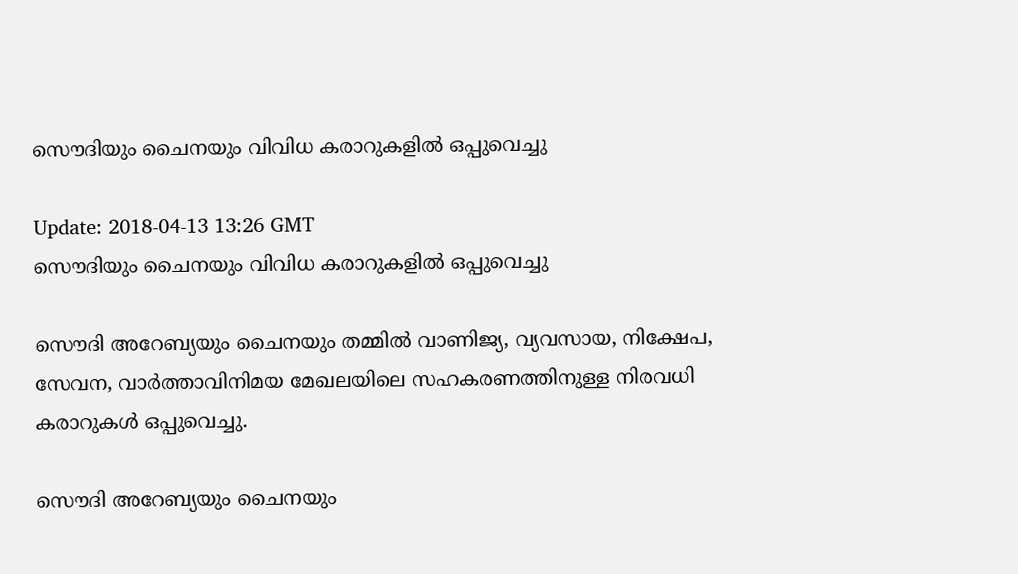സൌദിയും ചൈനയും വിവിധ കരാറുകളില്‍ ഒപ്പുവെച്ചു

Update: 2018-04-13 13:26 GMT
സൌദിയും ചൈനയും വിവിധ കരാറുകളില്‍ ഒപ്പുവെച്ചു

സൌദി അറേബ്യയും ചൈനയും തമ്മില്‍ വാണിജ്യ, വ്യവസായ, നിക്ഷേപ, സേവന, വാര്‍ത്താവിനിമയ മേഖലയിലെ സഹകരണത്തിനുള്ള നിരവധി കരാറുകള്‍ ഒപ്പുവെച്ചു.

സൌദി അറേബ്യയും ചൈനയും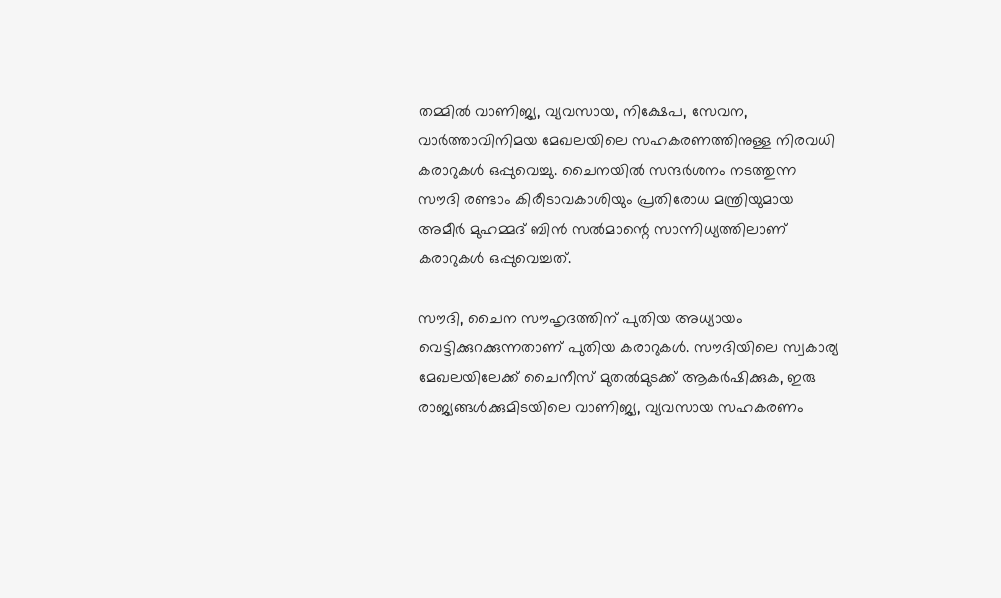തമ്മില്‍ വാണിജ്യ, വ്യവസായ, നിക്ഷേപ, സേവന, വാര്‍ത്താവിനിമയ മേഖലയിലെ സഹകരണത്തിനുള്ള നിരവധി കരാറുകള്‍ ഒപ്പുവെച്ചു. ചൈനയില്‍ സന്ദര്‍ശനം നടത്തുന്ന സൗദി രണ്ടാം കിരീടാവകാശിയും പ്രതിരോധ മന്ത്രിയുമായ അമീര്‍ മുഹമ്മദ് ബിന്‍ സല്‍മാന്റെ സാന്നിധ്യത്തിലാണ് കരാറുകള്‍ ഒപ്പുവെച്ചത്.

സൗദി, ചൈന സൗഹൃദത്തിന് പുതിയ അധ്യായം വെട്ടിക്കുറക്കുന്നതാണ് പുതിയ കരാറുകള്‍. സൗദിയിലെ സ്വകാര്യ മേഖലയിലേക്ക് ചൈനീസ് മുതല്‍മുടക്ക് ആകര്‍ഷിക്കുക, ഇരു രാജ്യങ്ങള്‍ക്കുമിടയിലെ വാണിജ്യ, വ്യവസായ സഹകരണം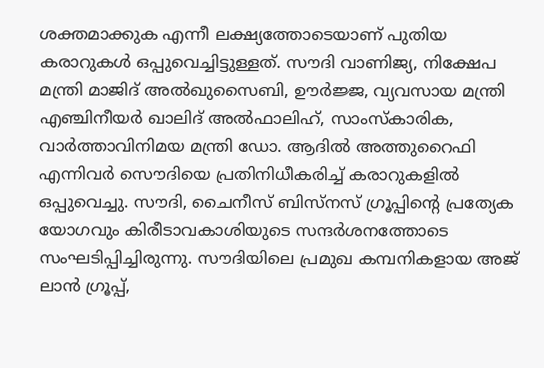ശക്തമാക്കുക എന്നീ ലക്ഷ്യത്തോടെയാണ് പുതിയ കരാറുകള്‍ ഒപ്പുവെച്ചിട്ടുള്ളത്. സൗദി വാണിജ്യ, നിക്ഷേപ മന്ത്രി മാജിദ് അല്‍ഖുസൈബി, ഊര്‍ജ്ജ, വ്യവസായ മന്ത്രി എഞ്ചിനീയര്‍ ഖാലിദ് അല്‍ഫാലിഹ്, സാംസ്കാരിക, വാര്‍ത്താവിനിമയ മന്ത്രി ഡോ. ആദില്‍ അത്തുറൈഫി എന്നിവര്‍ സൌദിയെ പ്രതിനിധീകരിച്ച് കരാറുകളില്‍ ഒപ്പുവെച്ചു. സൗദി, ചൈനീസ് ബിസ്നസ് ഗ്രൂപ്പിന്റെ പ്രത്യേക യോഗവും കിരീടാവകാശിയുടെ സന്ദര്‍ശനത്തോടെ സംഘടിപ്പിച്ചിരുന്നു. സൗദിയിലെ പ്രമുഖ കമ്പനികളായ അജ് ലാന്‍ ഗ്രൂപ്പ്,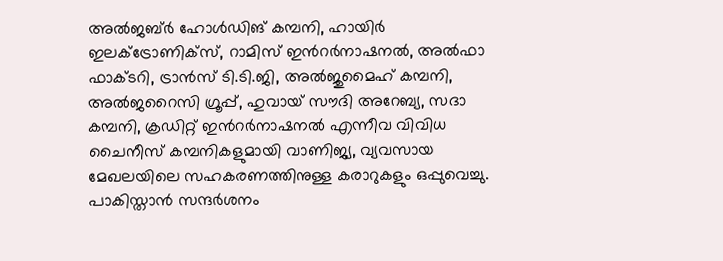അല്‍ജബ്ര്‍ ഹോള്‍ഡിങ് കമ്പനി, ഹായിര്‍ ഇലക്ട്രോണിക്സ്, റാമിസ് ഇന്‍റര്‍നാഷനല്‍, അല്‍ഫാ ഫാക്ടറി, ട്രാന്‍സ് ടി.ടി.ജി, അല്‍ജുമൈഹ് കമ്പനി, അല്‍ജറൈസി ഗ്രൂപ്പ്, ഹുവായ് സൗദി അറേബ്യ, സദാ കമ്പനി, ക്രഡിറ്റ് ഇന്‍റര്‍നാഷനല്‍ എന്നീവ വിവിധ ചൈനീസ് കമ്പനികളുമായി വാണിജ്യ, വ്യവസായ മേഖലയിലെ സഹകരണത്തിനുള്ള കരാറുകളും ഒപ്പുവെച്ചു. പാകിസ്താന്‍ സന്ദര്‍ശനം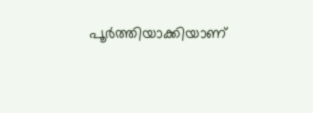പൂര്‍ത്തിയാക്കിയാണ്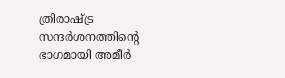ത്രിരാഷ്ട്ര സന്ദര്‍ശനത്തിന്റെ ഭാഗമായി അമീര്‍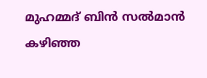മുഹമ്മദ് ബിന്‍ സല്‍മാന്‍ കഴിഞ്ഞ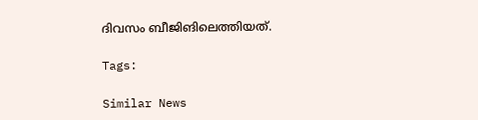ദിവസം ബീജിങിലെത്തിയത്.

Tags:

Similar News